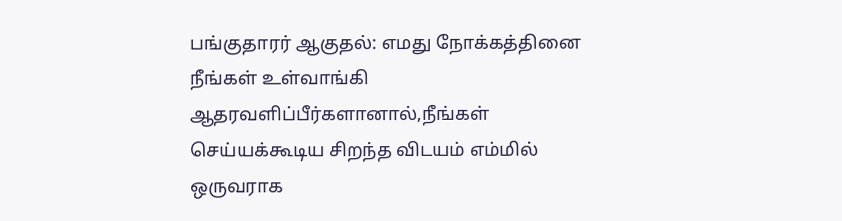பங்குதாரர் ஆகுதல்: எமது நோக்கத்தினை நீங்கள் உள்வாங்கி ஆதரவளிப்பீர்களானால்,நீங்கள் செய்யக்கூடிய சிறந்த விடயம் எம்மில் ஒருவராக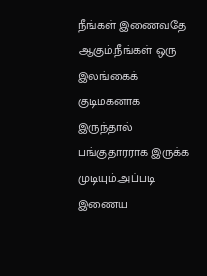நீங்கள் இணைவதே ஆகும்.நீங்கள் ஒரு இலங்கைக் குடிமகனாக இருந்தால் பங்குதாரராக இருக்க முடியும்.அப்படி இணைய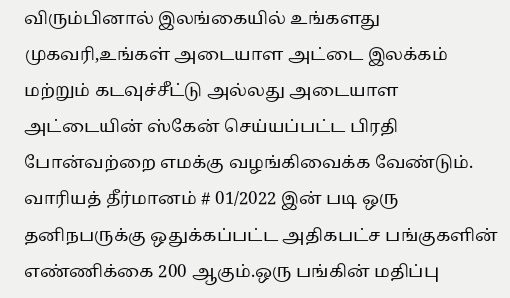விரும்பினால் இலங்கையில் உங்களது முகவரி,உங்கள் அடையாள அட்டை இலக்கம் மற்றும் கடவுச்சீட்டு அல்லது அடையாள அட்டையின் ஸ்கேன் செய்யப்பட்ட பிரதி போன்வற்றை எமக்கு வழங்கிவைக்க வேண்டும்.
வாரியத் தீர்மானம் # 01/2022 இன் படி ஒரு தனிநபருக்கு ஒதுக்கப்பட்ட அதிகபட்ச பங்குகளின் எண்ணிக்கை 200 ஆகும்.ஒரு பங்கின் மதிப்பு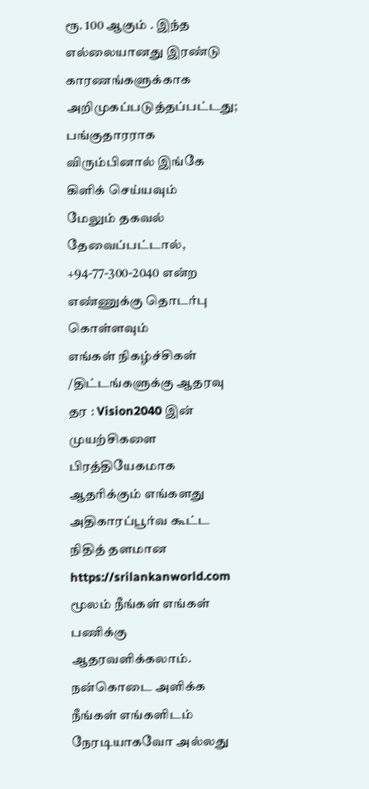ரூ. 100 ஆகும் . இந்த எல்லையானது இரண்டு காரணங்களுக்காக அறிமுகப்படுத்தப்பட்டது;
பங்குதாரராக விரும்பினால் இங்கே கிளிக் செய்யவும்
மேலும் தகவல் தேவைப்பட்டால், +94-77-300-2040 என்ற எண்ணுக்கு தொடர்பு கொள்ளவும்
எங்கள் நிகழ்ச்சிகள் /திட்டங்களுக்கு ஆதரவு தர : Vision2040 இன் முயற்சிகளை பிரத்தியேகமாக ஆதரிக்கும் எங்களது அதிகாரப்பூர்வ கூட்ட நிதித் தளமான https://srilankanworld.com மூலம் நீங்கள் எங்கள் பணிக்கு ஆதரவளிக்கலாம்.
நன்கொடை அளிக்க நீங்கள் எங்களிடம் நேரடியாகவோ அல்லது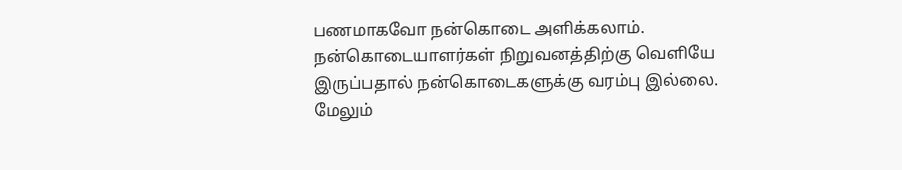பணமாகவோ நன்கொடை அளிக்கலாம். நன்கொடையாளர்கள் நிறுவனத்திற்கு வெளியே இருப்பதால் நன்கொடைகளுக்கு வரம்பு இல்லை. மேலும்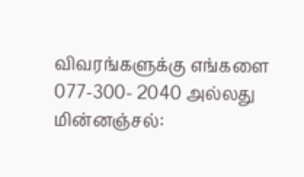விவரங்களுக்கு எங்களை 077-300- 2040 அல்லது மின்னஞ்சல்: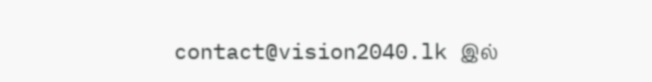contact@vision2040.lk இல்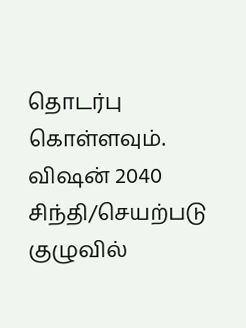தொடர்பு கொள்ளவும்.
விஷன் 2040 சிந்தி/செயற்படு குழுவில்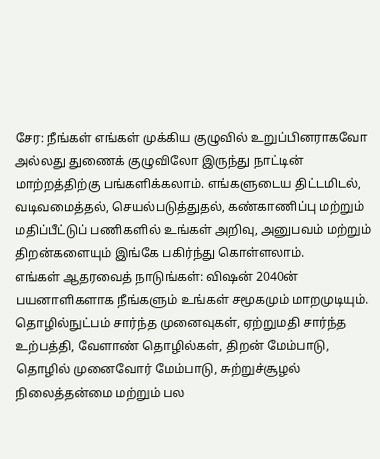சேர: நீங்கள் எங்கள் முக்கிய குழுவில் உறுப்பினராகவோ அல்லது துணைக் குழுவிலோ இருந்து நாட்டின் மாற்றத்திற்கு பங்களிக்கலாம். எங்களுடைய திட்டமிடல், வடிவமைத்தல், செயல்படுத்துதல், கண்காணிப்பு மற்றும் மதிப்பீட்டுப் பணிகளில் உங்கள் அறிவு, அனுபவம் மற்றும் திறன்களையும் இங்கே பகிர்ந்து கொள்ளலாம்.
எங்கள் ஆதரவைத் நாடுங்கள்: விஷன் 2040ன் பயனாளிகளாக நீங்களும் உங்கள் சமூகமும் மாறமுடியும். தொழில்நுட்பம் சார்ந்த முனைவுகள், ஏற்றுமதி சார்ந்த உற்பத்தி, வேளாண் தொழில்கள், திறன் மேம்பாடு, தொழில் முனைவோர் மேம்பாடு, சுற்றுச்சூழல் நிலைத்தன்மை மற்றும் பல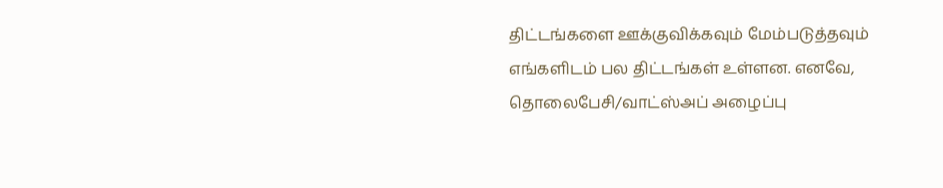திட்டங்களை ஊக்குவிக்கவும் மேம்படுத்தவும் எங்களிடம் பல திட்டங்கள் உள்ளன. எனவே, தொலைபேசி/வாட்ஸ்அப் அழைப்பு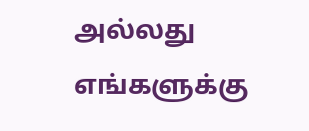அல்லது எங்களுக்கு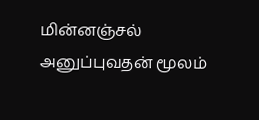மின்னஞ்சல் அனுப்புவதன் மூலம்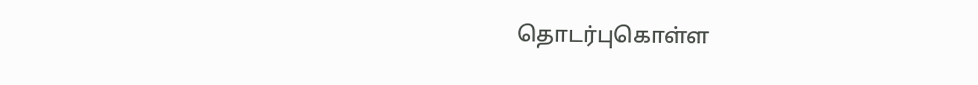தொடர்புகொள்ள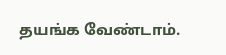தயங்க வேண்டாம்.